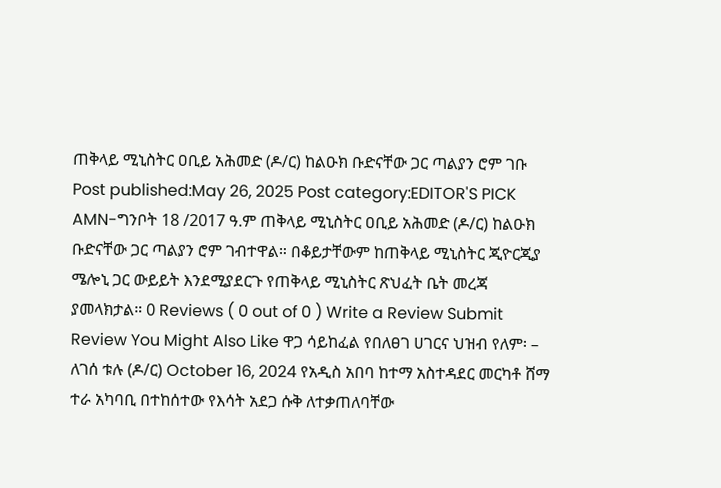ጠቅላይ ሚኒስትር ዐቢይ አሕመድ (ዶ/ር) ከልዑክ ቡድናቸው ጋር ጣልያን ሮም ገቡ Post published:May 26, 2025 Post category:EDITOR'S PICK AMN-ግንቦት 18 /2017 ዓ.ም ጠቅላይ ሚኒስትር ዐቢይ አሕመድ (ዶ/ር) ከልዑክ ቡድናቸው ጋር ጣልያን ሮም ገብተዋል። በቆይታቸውም ከጠቅላይ ሚኒስትር ጂዮርጂያ ሜሎኒ ጋር ውይይት እንደሚያደርጉ የጠቅላይ ሚኒስትር ጽህፈት ቤት መረጃ ያመላክታል። 0 Reviews ( 0 out of 0 ) Write a Review Submit Review You Might Also Like ዋጋ ሳይከፈል የበለፀገ ሀገርና ህዝብ የለም፡ – ለገሰ ቱሉ (ዶ/ር) October 16, 2024 የአዲስ አበባ ከተማ አስተዳደር መርካቶ ሸማ ተራ አካባቢ በተከሰተው የእሳት አደጋ ሱቅ ለተቃጠለባቸው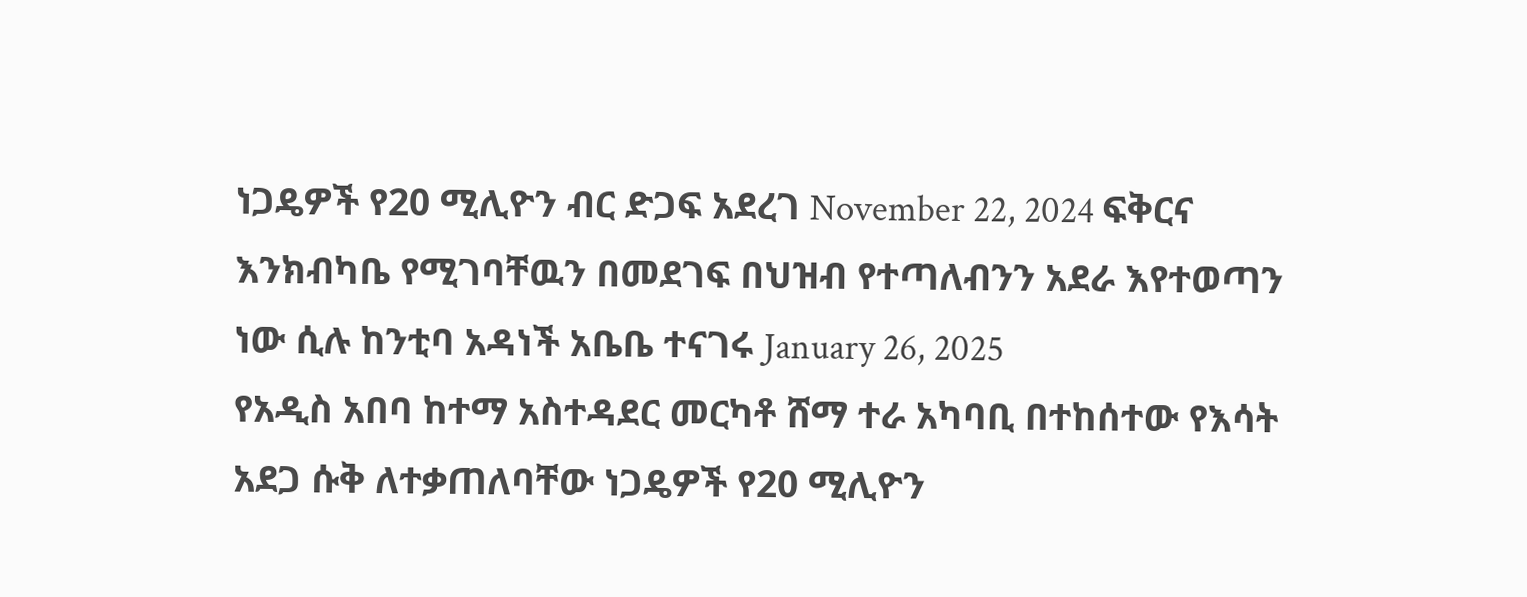ነጋዴዎች የ20 ሚሊዮን ብር ድጋፍ አደረገ November 22, 2024 ፍቅርና እንክብካቤ የሚገባቸዉን በመደገፍ በህዝብ የተጣለብንን አደራ እየተወጣን ነው ሲሉ ከንቲባ አዳነች አቤቤ ተናገሩ January 26, 2025
የአዲስ አበባ ከተማ አስተዳደር መርካቶ ሸማ ተራ አካባቢ በተከሰተው የእሳት አደጋ ሱቅ ለተቃጠለባቸው ነጋዴዎች የ20 ሚሊዮን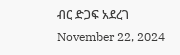ብር ድጋፍ አደረገ November 22, 2024